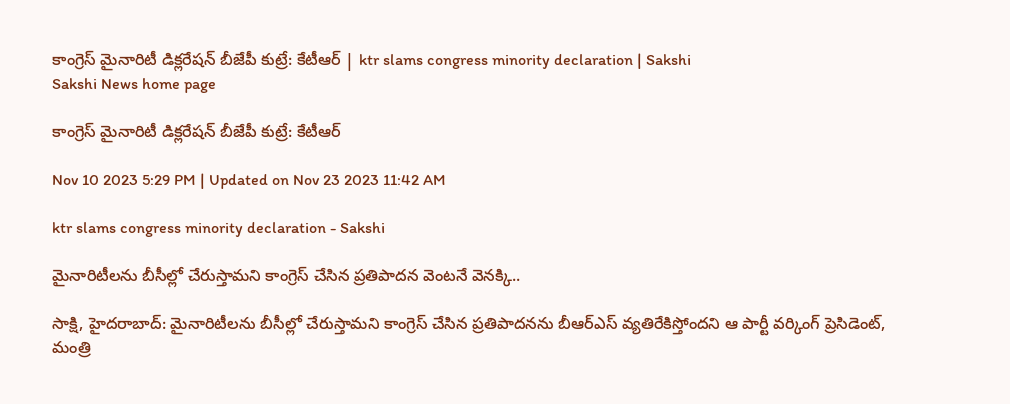కాంగ్రెస్‌ మైనారిటీ డిక్లరేషన్‌ బీజేపీ కుట్రే: కేటీఆర్‌ | ktr slams congress minority declaration | Sakshi
Sakshi News home page

కాంగ్రెస్‌ మైనారిటీ డిక్లరేషన్‌ బీజేపీ కుట్రే: కేటీఆర్‌

Nov 10 2023 5:29 PM | Updated on Nov 23 2023 11:42 AM

ktr slams congress minority declaration - Sakshi

మైనారిటీలను బీసీల్లో చేరుస్తామని కాంగ్రెస్‌ చేసిన ప్రతిపాదన వెంటనే వెనక్కి..

సాక్షి, హైదరాబాద్‌: మైనారిటీలను బీసీల్లో చేరుస్తామని కాంగ్రెస్‌ చేసిన ప్రతిపాదనను బీఆర్‌ఎస్‌ వ్యతిరేకిస్తోందని ఆ పార్టీ వర్కింగ్‌ ప్రెసిడెంట్‌, మంత్రి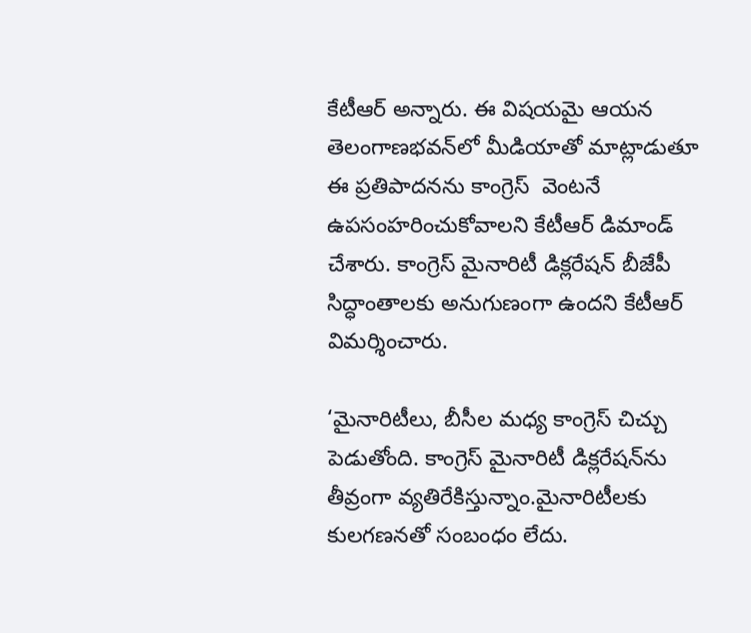కేటీఆర్‌ అన్నారు. ఈ విషయమై ఆయన తెలంగాణభవన్‌లో మీడియాతో మాట్లాడుతూ  ఈ ప్రతిపాదనను కాంగ్రెస్‌  వెంటనే ఉపసంహరించుకోవాలని కేటీఆర్‌ డిమాండ్‌ చేశారు. కాంగ్రెస్‌ మైనారిటీ డిక్లరేషన్‌ బీజేపీ సిద్ధాంతాలకు అనుగుణంగా ఉందని కేటీఆర్‌ విమర్శించారు.

‘మైనారిటీలు, బీసీల మధ్య కాంగ్రెస్‌ చిచ్చు పెడుతోంది. కాంగ్రెస్‌ మైనారిటీ డిక్లరేషన్‌ను తీవ్రంగా వ్యతిరేకిస్తున్నాం.మైనారిటీలకు కులగణనతో సంబంధం లేదు.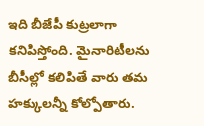ఇది బీజేపీ కుట్రలాగా కనిపిస్తోంది. మైనారిటీలను బీసీల్లో కలిపితే వారు తమ హక్కులన్నీ కోల్పోతారు.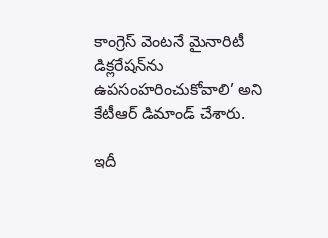కాంగ్రెస్‌ వెంటనే మైనారిటీ డిక్లరేషన్‌ను ఉపసంహరించుకోవాలి’ అని కేటీఆర్‌ డిమాండ్‌ చేశారు.

ఇదీ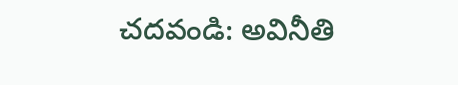చదవండి: అవినీతి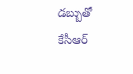డబ్బుతో కేసీఆర్‌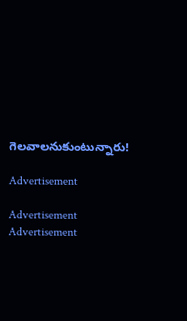గెలవాలనుకుంటున్నారు!

Advertisement

Advertisement
Advertisement